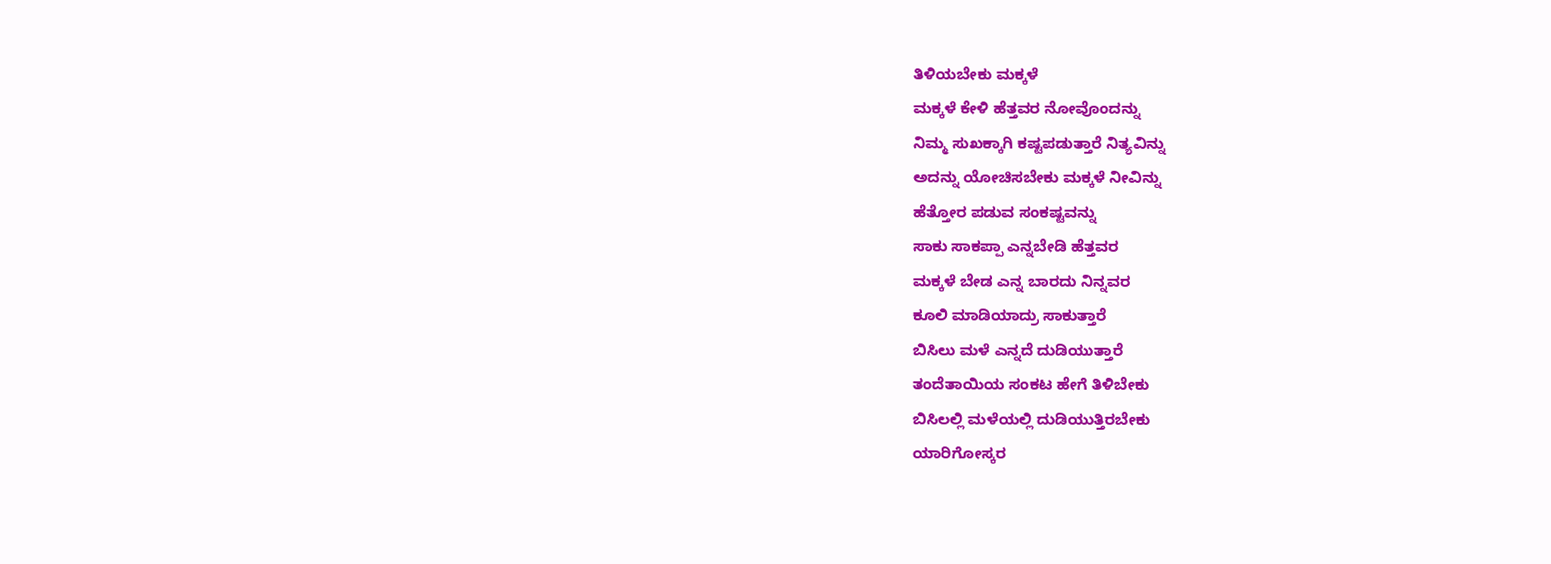ತಿಳಿಯಬೇಕು ಮಕ್ಕಳೆ
ಮಕ್ಕಳೆ ಕೇಳಿ ಹೆತ್ತವರ ನೋವೊಂದನ್ನು
ನಿಮ್ಮ ಸುಖಕ್ಕಾಗಿ ಕಷ್ಟಪಡುತ್ತಾರೆ ನಿತ್ಯವಿನ್ನು
ಅದನ್ನು ಯೋಚಿಸಬೇಕು ಮಕ್ಕಳೆ ನೀವಿನ್ನು
ಹೆತ್ತೋರ ಪಡುವ ಸಂಕಷ್ಟವನ್ನು
ಸಾಕು ಸಾಕಪ್ಪಾ ಎನ್ನಬೇಡಿ ಹೆತ್ತವರ
ಮಕ್ಕಳೆ ಬೇಡ ಎನ್ನ ಬಾರದು ನಿನ್ನವರ
ಕೂಲಿ ಮಾಡಿಯಾದ್ರು ಸಾಕುತ್ತಾರೆ
ಬಿಸಿಲು ಮಳೆ ಎನ್ನದೆ ದುಡಿಯುತ್ತಾರೆ
ತಂದೆತಾಯಿಯ ಸಂಕಟ ಹೇಗೆ ತಿಳಿಬೇಕು
ಬಿಸಿಲಲ್ಲಿ ಮಳೆಯಲ್ಲಿ ದುಡಿಯುತ್ತಿರಬೇಕು
ಯಾರಿಗೋಸ್ಕರ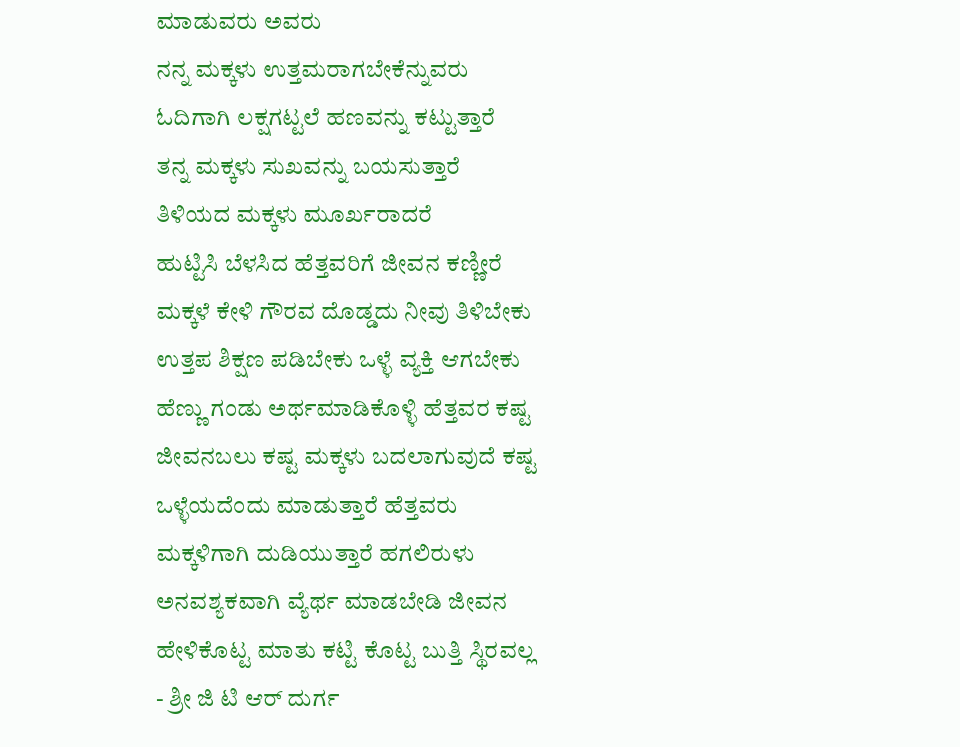ಮಾಡುವರು ಅವರು
ನನ್ನ ಮಕ್ಕಳು ಉತ್ತಮರಾಗಬೇಕೆನ್ನುವರು
ಓದಿಗಾಗಿ ಲಕ್ಷಗಟ್ಟಲೆ ಹಣವನ್ನು ಕಟ್ಟುತ್ತಾರೆ
ತನ್ನ ಮಕ್ಕಳು ಸುಖವನ್ನು ಬಯಸುತ್ತಾರೆ
ತಿಳಿಯದ ಮಕ್ಕಳು ಮೂರ್ಖರಾದರೆ
ಹುಟ್ಟಿಸಿ ಬೆಳಸಿದ ಹೆತ್ತವರಿಗೆ ಜೀವನ ಕಣ್ಣೀರೆ
ಮಕ್ಕಳೆ ಕೇಳಿ ಗೌರವ ದೊಡ್ಡದು ನೀವು ತಿಳಿಬೇಕು
ಉತ್ತಪ ಶಿಕ್ಷಣ ಪಡಿಬೇಕು ಒಳ್ಳೆ ವ್ಯಕ್ತಿ ಆಗಬೇಕು
ಹೆಣ್ಣು ಗಂಡು ಅರ್ಥಮಾಡಿಕೊಳ್ಳಿ ಹೆತ್ತವರ ಕಷ್ಟ
ಜೀವನಬಲು ಕಷ್ಟ ಮಕ್ಕಳು ಬದಲಾಗುವುದೆ ಕಷ್ಟ
ಒಳ್ಳೆಯದೆಂದು ಮಾಡುತ್ತಾರೆ ಹೆತ್ತವರು
ಮಕ್ಕಳಿಗಾಗಿ ದುಡಿಯುತ್ತಾರೆ ಹಗಲಿರುಳು
ಅನವಶ್ಯಕವಾಗಿ ವ್ಯೆರ್ಥ ಮಾಡಬೇಡಿ ಜೀವನ
ಹೇಳಿಕೊಟ್ಟ ಮಾತು ಕಟ್ಟಿ ಕೊಟ್ಟ ಬುತ್ತಿ ಸ್ಥಿರವಲ್ಲ
- ಶ್ರೀ ಜಿ ಟಿ ಆರ್ ದುರ್ಗ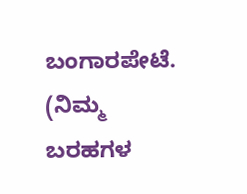ಬಂಗಾರಪೇಟೆ.
(ನಿಮ್ಮ ಬರಹಗಳ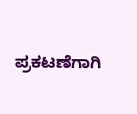ಪ್ರಕಟಣೆಗಾಗಿ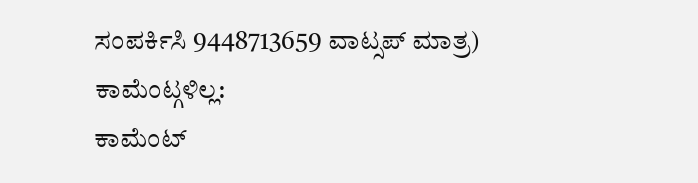ಸಂಪರ್ಕಿಸಿ 9448713659 ವಾಟ್ಸಪ್ ಮಾತ್ರ)
ಕಾಮೆಂಟ್ಗಳಿಲ್ಲ:
ಕಾಮೆಂಟ್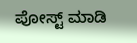ಪೋಸ್ಟ್ ಮಾಡಿ